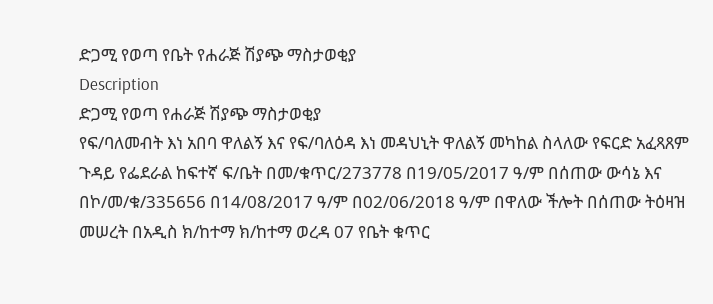ድጋሚ የወጣ የቤት የሐራጅ ሽያጭ ማስታወቂያ
Description
ድጋሚ የወጣ የሐራጅ ሽያጭ ማስታወቂያ
የፍ/ባለመብት እነ አበባ ዋለልኝ እና የፍ/ባለዕዳ እነ መዳህኒት ዋለልኝ መካከል ስላለው የፍርድ አፈጻጸም ጉዳይ የፌደራል ከፍተኛ ፍ/ቤት በመ/ቁጥር/273778 በ19/05/2017 ዓ/ም በሰጠው ውሳኔ እና በኮ/መ/ቁ/335656 በ14/08/2017 ዓ/ም በ02/06/2018 ዓ/ም በዋለው ችሎት በሰጠው ትዕዛዝ መሠረት በአዲስ ክ/ከተማ ክ/ከተማ ወረዳ 07 የቤት ቁጥር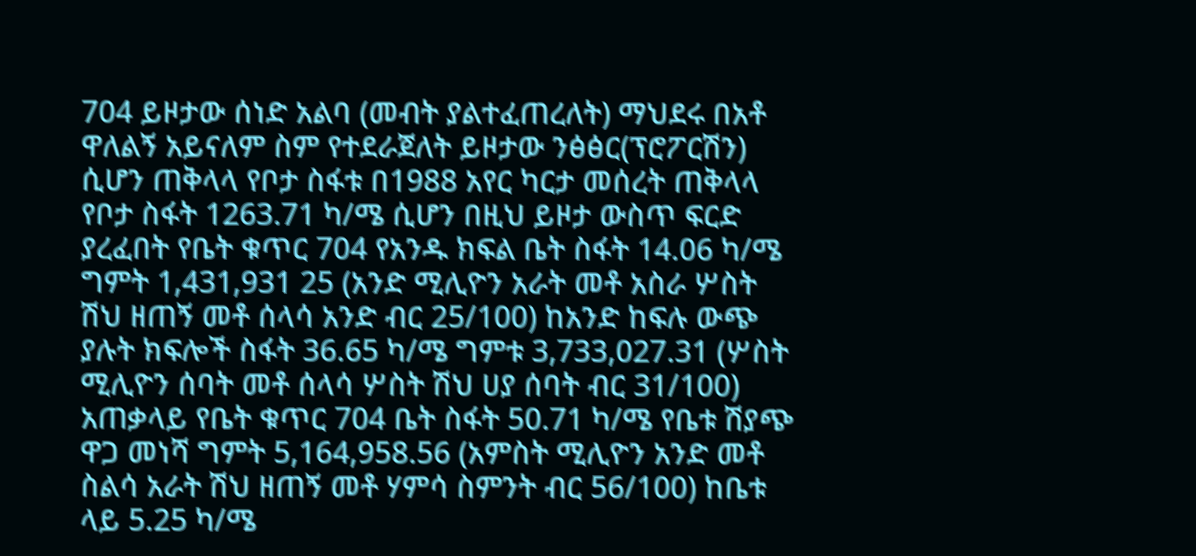704 ይዞታው ሰነድ አልባ (መብት ያልተፈጠረለት) ማህደሩ በአቶ ዋለልኝ አይናለም ስም የተደራጀለት ይዞታው ንፅፅር(ፕሮፖርሽን) ሲሆን ጠቅላላ የቦታ ስፋቱ በ1988 አየር ካርታ መሰረት ጠቅላላ የቦታ ስፋት 1263.71 ካ/ሜ ሲሆን በዚህ ይዞታ ውስጥ ፍርድ ያረፈበት የቤት ቁጥር 704 የአንዱ ክፍል ቤት ስፋት 14.06 ካ/ሜ ግምት 1,431,931 25 (አንድ ሚሊዮን አራት መቶ አስራ ሦስት ሽህ ዘጠኝ መቶ ሰላሳ አንድ ብር 25/100) ከአንድ ከፍሉ ውጭ ያሉት ክፍሎች ስፋት 36.65 ካ/ሜ ግምቱ 3,733,027.31 (ሦስት ሚሊዮን ሰባት መቶ ሰላሳ ሦስት ሽህ ሀያ ሰባት ብር 31/100) አጠቃላይ የቤት ቁጥር 704 ቤት ስፋት 50.71 ካ/ሜ የቤቱ ሽያጭ ዋጋ መነሻ ግምት 5,164,958.56 (አምስት ሚሊዮን አንድ መቶ ስልሳ አራት ሽህ ዘጠኝ መቶ ሃምሳ ስምንት ብር 56/100) ከቤቱ ላይ 5.25 ካ/ሜ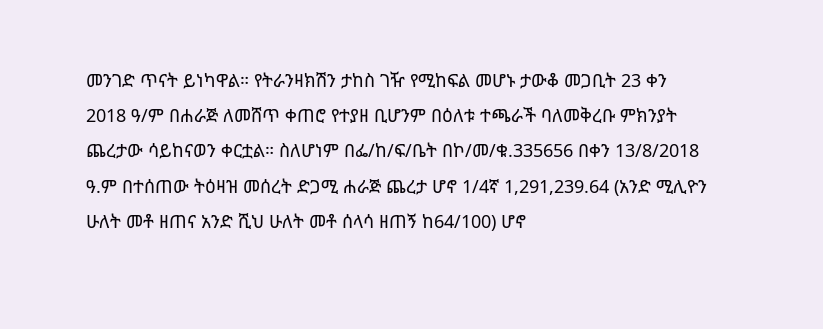መንገድ ጥናት ይነካዋል። የትራንዛክሽን ታከስ ገዥ የሚከፍል መሆኑ ታውቆ መጋቢት 23 ቀን 2018 ዓ/ም በሐራጅ ለመሸጥ ቀጠሮ የተያዘ ቢሆንም በዕለቱ ተጫራች ባለመቅረቡ ምክንያት ጨረታው ሳይከናወን ቀርቷል። ስለሆነም በፌ/ከ/ፍ/ቤት በኮ/መ/ቁ.335656 በቀን 13/8/2018 ዓ.ም በተሰጠው ትዕዛዝ መሰረት ድጋሚ ሐራጅ ጨረታ ሆኖ 1/4ኛ 1,291,239.64 (አንድ ሚሊዮን ሁለት መቶ ዘጠና አንድ ሺህ ሁለት መቶ ሰላሳ ዘጠኝ ከ64/100) ሆኖ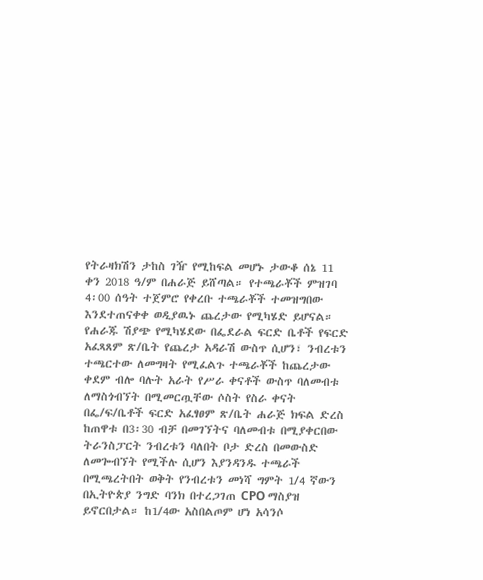የትራዛክሽን ታከስ ገዥ የሚከፍል መሆኑ ታውቆ ሰኔ 11 ቀን 2018 ዓ/ም በሐራጅ ይሸጣል። የተጫራቾች ምዝገባ 4፡00 ሰዓት ተጀምሮ የቀረቡ ተጫራቾች ተመዝግበው እንደተጠናቀቀ ወዲያዉኑ ጨረታው የሚካሄድ ይሆናል።
የሐራጁ ሽያጭ የሚካሄደው በፌደራል ፍርድ ቤቶች የፍርድ አፈጻጸም ጽ/ቤት የጨረታ አዳራሽ ውስጥ ሲሆን፣ ንብረቱን ተጫርተው ለመግዛት የሚፈልጉ ተጫራቾች ከጨረታው ቀደም ብሎ ባሉት አራት የሥራ ቀናቶች ውስጥ ባለመብቱ ለማስጎብኘት በሚመርጧቸው ሶስት የስራ ቀናት በፌ/ፍ/ቤቶች ፍርድ አፈፃፀም ጽ/ቤት ሐራጅ ክፍል ድረስ ከጠዋቱ በ3፡30 ብቻ በመገኘትና ባለመብቱ በሚያቀርበው ትራንስፓርት ንብረቱን ባለበት ቦታ ድረስ በመውስድ ለመጐብኘት የሚችሉ ሲሆን እያንዳንዱ ተጫራች በሚጫረትበት ወቅት የንብረቱን መነሻ ግምት 1/4 ኛውን በኢትዮጵያ ንግድ ባንክ በተረጋገጠ CPO ማስያዝ ይኖርበታል። ከ1/4ው አስበልጦም ሆነ አሳንሶ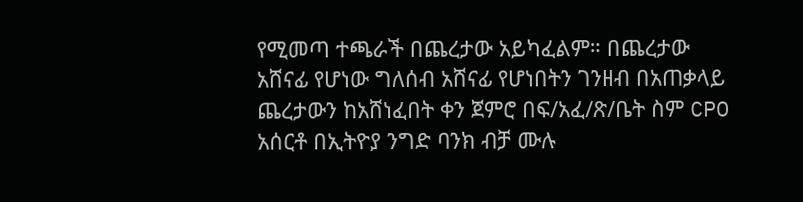የሚመጣ ተጫራች በጨረታው አይካፈልም። በጨረታው አሸናፊ የሆነው ግለሰብ አሸናፊ የሆነበትን ገንዘብ በአጠቃላይ ጨረታውን ከአሸነፈበት ቀን ጀምሮ በፍ/አፈ/ጽ/ቤት ስም CPO አሰርቶ በኢትዮያ ንግድ ባንክ ብቻ ሙሉ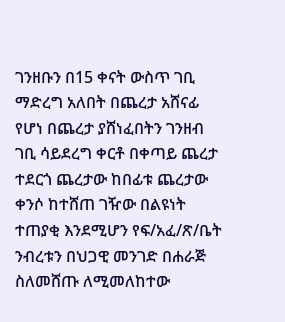ገንዘቡን በ15 ቀናት ውስጥ ገቢ ማድረግ አለበት በጨረታ አሸናፊ የሆነ በጨረታ ያሸነፈበትን ገንዘብ ገቢ ሳይደረግ ቀርቶ በቀጣይ ጨረታ ተደርጎ ጨረታው ከበፊቱ ጨረታው ቀንሶ ከተሸጠ ገዥው በልዩነት ተጠያቂ እንደሚሆን የፍ/አፈ/ጽ/ቤት ንብረቱን በህጋዊ መንገድ በሐራጅ ስለመሸጡ ለሚመለከተው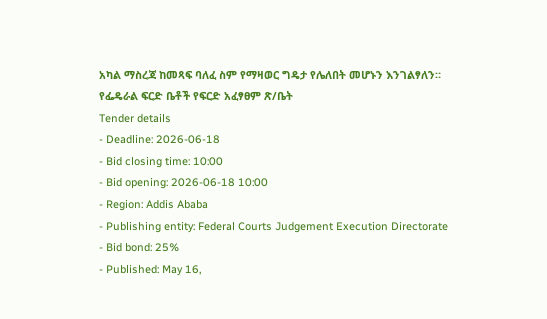አካል ማስረጃ ከመጻፍ ባለፈ ስም የማዛወር ግዴታ የሌለበት መሆኑን እንገልፃለን።
የፌዴራል ፍርድ ቤቶች የፍርድ አፈፃፀም ጽ/ቤት
Tender details
- Deadline: 2026-06-18
- Bid closing time: 10:00
- Bid opening: 2026-06-18 10:00
- Region: Addis Ababa
- Publishing entity: Federal Courts Judgement Execution Directorate
- Bid bond: 25%
- Published: May 16,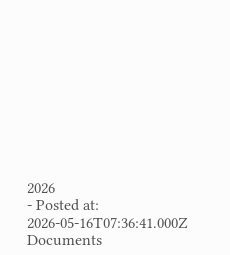2026
- Posted at: 2026-05-16T07:36:41.000Z
Documents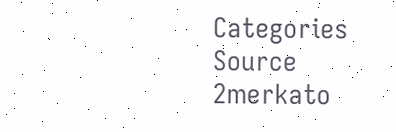Categories
Source
2merkato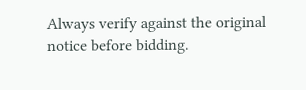Always verify against the original notice before bidding.